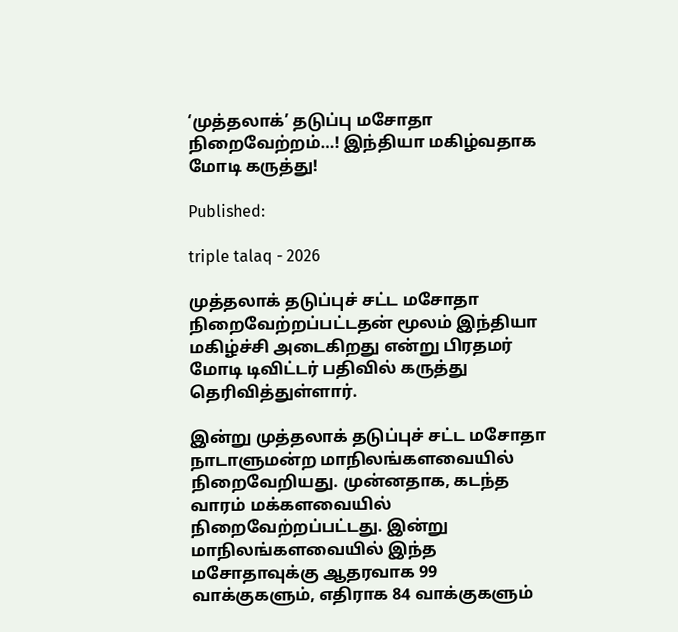‘முத்தலாக்’ தடுப்பு மசோதா நிறைவேற்றம்…! இந்தியா மகிழ்வதாக மோடி கருத்து!

Published:

triple talaq - 2026

முத்தலாக் தடுப்புச் சட்ட மசோதா நிறைவேற்றப்பட்டதன் மூலம் இந்தியா மகிழ்ச்சி அடைகிறது என்று பிரதமர் மோடி டிவிட்டர் பதிவில் கருத்து தெரிவித்துள்ளார்.

இன்று முத்தலாக் தடுப்புச் சட்ட மசோதா நாடாளுமன்ற மாநிலங்களவையில் நிறைவேறியது. முன்னதாக, கடந்த வாரம் மக்களவையில் நிறைவேற்றப்பட்டது. இன்று மாநிலங்களவையில் இந்த மசோதாவுக்கு ஆதரவாக 99 வாக்குகளும், எதிராக 84 வாக்குகளும்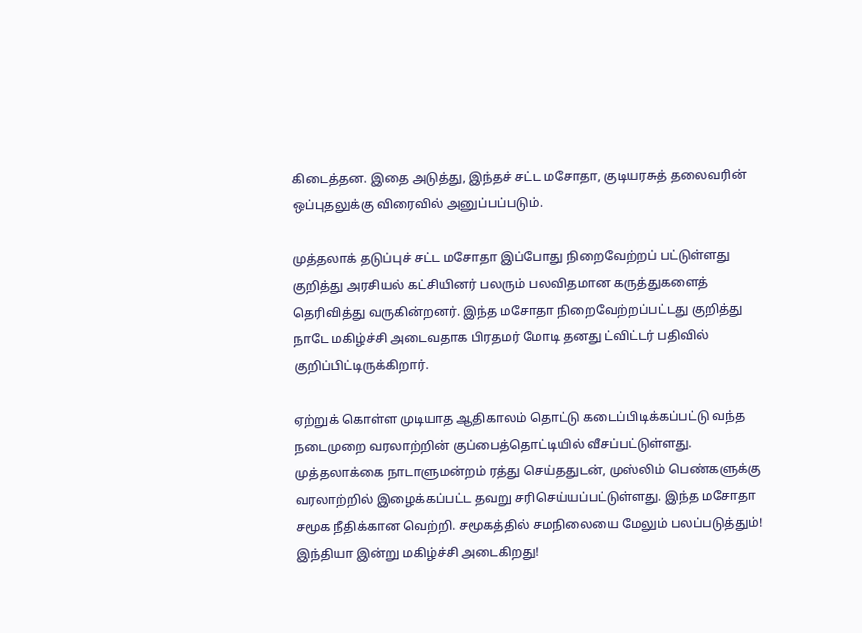கிடைத்தன. இதை அடுத்து, இந்தச் சட்ட மசோதா, குடியரசுத் தலைவரின் ஒப்புதலுக்கு விரைவில் அனுப்பப்படும்.

முத்தலாக் தடுப்புச் சட்ட மசோதா இப்போது நிறைவேற்றப் பட்டுள்ளது குறித்து அரசியல் கட்சியினர் பலரும் பலவிதமான கருத்துகளைத் தெரிவித்து வருகின்றனர். இந்த மசோதா நிறைவேற்றப்பட்டது குறித்து நாடே மகிழ்ச்சி அடைவதாக பிரதமர் மோடி தனது ட்விட்டர் பதிவில் குறிப்பிட்டிருக்கிறார்.

ஏற்றுக் கொள்ள முடியாத ஆதிகாலம் தொட்டு கடைப்பிடிக்கப்பட்டு வந்த நடைமுறை வரலாற்றின் குப்பைத்தொட்டியில் வீசப்பட்டுள்ளது. முத்தலாக்கை நாடாளுமன்றம் ரத்து செய்ததுடன், முஸ்லிம் பெண்களுக்கு வரலாற்றில் இழைக்கப்பட்ட தவறு சரிசெய்யப்பட்டுள்ளது. இந்த மசோதா சமூக நீதிக்கான வெற்றி. சமூகத்தில் சமநிலையை மேலும் பலப்படுத்தும்! இந்தியா இன்று மகிழ்ச்சி அடைகிறது!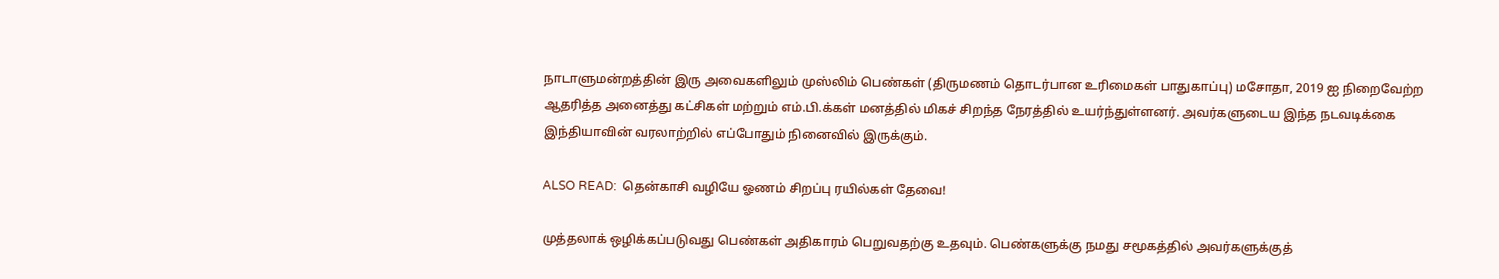நாடாளுமன்றத்தின் இரு அவைகளிலும் முஸ்லிம் பெண்கள் (திருமணம் தொடர்பான உரிமைகள் பாதுகாப்பு) மசோதா, 2019 ஐ நிறைவேற்ற ஆதரித்த அனைத்து கட்சிகள் மற்றும் எம்.பி.க்கள் மனத்தில் மிகச் சிறந்த நேரத்தில் உயர்ந்துள்ளனர். அவர்களுடைய இந்த நடவடிக்கை இந்தியாவின் வரலாற்றில் எப்போதும் நினைவில் இருக்கும்.

ALSO READ:  தென்காசி வழியே ஓணம் சிறப்பு ரயில்கள் தேவை!

முத்தலாக் ஒழிக்கப்படுவது பெண்கள் அதிகாரம் பெறுவதற்கு உதவும். பெண்களுக்கு நமது சமூகத்தில் அவர்களுக்குத்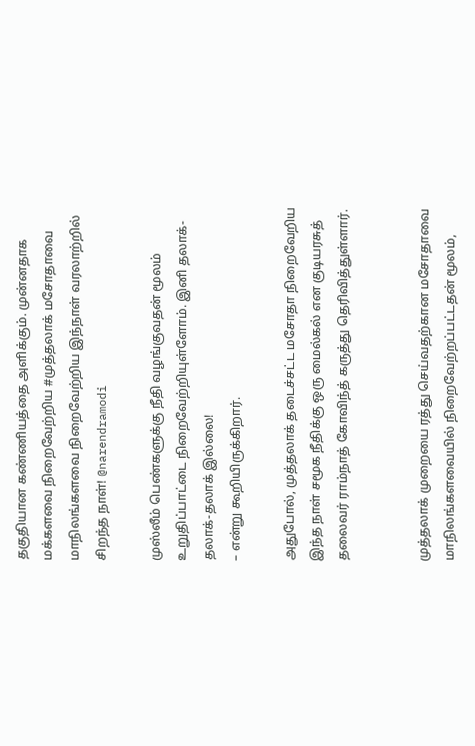தகுதியான கண்ணியத்தை அளிக்கும். முன்னதாக மக்களவை நிறைவேற்றிய #முத்தலாக் மசோதாவை மாநிலங்களவை நிறைவேற்றிய இந்நாள் வரலாற்றில் சிறந்த நாள்! @narendramodi

முஸ்லீம் பெண்களுக்கு நீதி வழங்குவதன் மூலம் உறுதிப்பாட்டை நிறைவேற்றியுள்ளோம். இனி தலாக்-தலாக்-தலாக் இல்லை!
– என்று கூறியிருக்கிறார்.

அதுபோல், முத்தலாக் தடைச்சட்ட மசோதா நிறைவேறிய இந்த நாள் சமூக நீதிக்கு ஒரு மைல்கல் என குடியரசுத் தலைவர் ராம்நாத் கோவிந்த் கருத்து தெரிவித்துள்ளார்.


முத்தலாக் முறையை ரத்து செய்வதற்கான மசோதாவை மாநிலங்களவையில் நிறைவேற்றப்பட்டதன் மூலம்,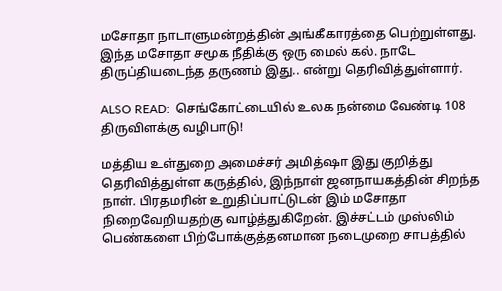மசோதா நாடாளுமன்றத்தின் அங்கீகாரத்தை பெற்றுள்ளது. இந்த மசோதா சமூக நீதிக்கு ஒரு மைல் கல். நாடே திருப்தியடைந்த தருணம் இது.. என்று தெரிவித்துள்ளார்.

ALSO READ:  செங்கோட்டையில் உலக நன்மை வேண்டி 108 திருவிளக்கு வழிபாடு!

மத்திய உள்துறை அமைச்சர் அமித்ஷா இது குறித்து தெரிவித்துள்ள கருத்தில், இந்நாள் ஜனநாயகத்தின் சிறந்த நாள். பிரதமரின் உறுதிப்பாட்டுடன் இம் மசோதா நிறைவேறியதற்கு வாழ்த்துகிறேன். இச்சட்டம் முஸ்லிம் பெண்களை பிற்போக்குத்தனமான நடைமுறை சாபத்தில்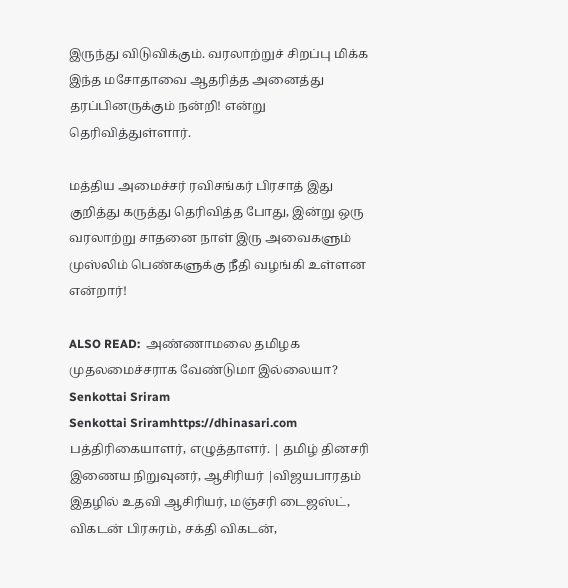இருந்து விடுவிக்கும். வரலாற்றுச் சிறப்பு மிக்க இந்த மசோதாவை ஆதரித்த அனைத்து தரப்பினருக்கும் நன்றி! என்று தெரிவித்துள்ளார்.

மத்திய அமைச்சர் ரவிசங்கர் பிரசாத் இது குறித்து கருத்து தெரிவித்த போது, இன்று ஒரு வரலாற்று சாதனை நாள் இரு அவைகளும் முஸ்லிம் பெண்களுக்கு நீதி வழங்கி உள்ளன என்றார்!

ALSO READ:  அண்ணாமலை தமிழக முதலமைச்சராக வேண்டுமா இல்லையா?
Senkottai Sriram
Senkottai Sriramhttps://dhinasari.com
பத்திரிகையாளர், எழுத்தாளர். | தமிழ் தினசரி இணைய நிறுவுனர், ஆசிரியர் |விஜயபாரதம் இதழில் உதவி ஆசிரியர், மஞ்சரி டைஜஸ்ட், விகடன் பிரசுரம், சக்தி விகடன்,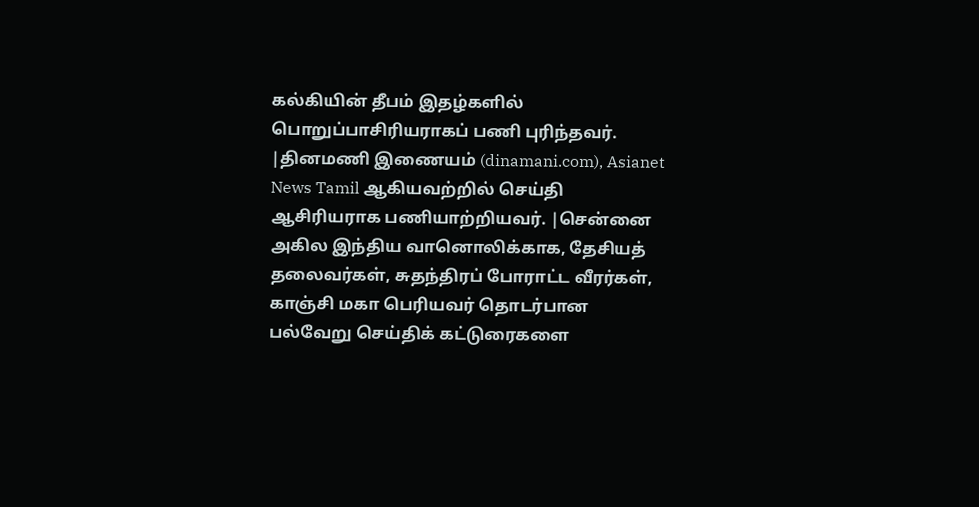கல்கியின் தீபம் இதழ்களில் பொறுப்பாசிரியராகப் பணி புரிந்தவர். |தினமணி இணையம் (dinamani.com), Asianet News Tamil ஆகியவற்றில் செய்தி ஆசிரியராக பணியாற்றியவர். |சென்னை அகில இந்திய வானொலிக்காக, தேசியத் தலைவர்கள், சுதந்திரப் போராட்ட வீரர்கள், காஞ்சி மகா பெரியவர் தொடர்பான பல்வேறு செய்திக் கட்டுரைகளை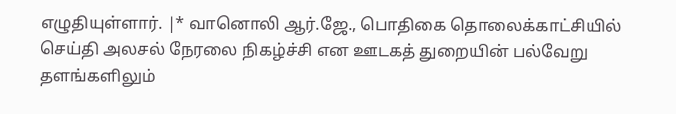எழுதியுள்ளார். |* வானொலி ஆர்.ஜே., பொதிகை தொலைக்காட்சியில் செய்தி அலசல் நேரலை நிகழ்ச்சி என ஊடகத் துறையின் பல்வேறு தளங்களிலும்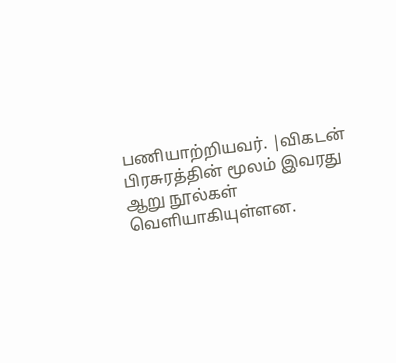பணியாற்றியவர். |விகடன் பிரசுரத்தின் மூலம் இவரது ஆறு நூல்கள் வெளியாகியுள்ளன.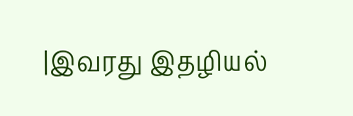|இவரது இதழியல்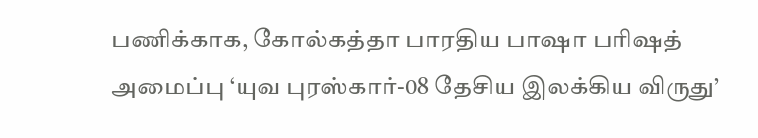பணிக்காக, கோல்கத்தா பாரதிய பாஷா பரிஷத் அமைப்பு ‘யுவ புரஸ்கார்-08 தேசிய இலக்கிய விருது’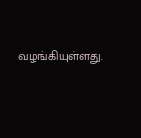வழங்கியுள்ளது.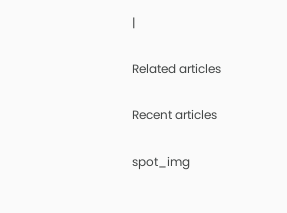|

Related articles

Recent articles

spot_img